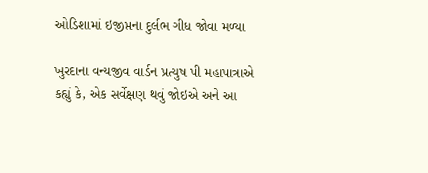ઓડિશામાં ઇજીપ્તના દુર્લભ ગીધ જોવા મળ્યા

ખુરદાના વન્યજીવ વાર્ડન પ્રત્યુષ પી મહાપાત્રાએ કહ્યું કે, એક સર્વેક્ષણ થવું જોઇએ અને આ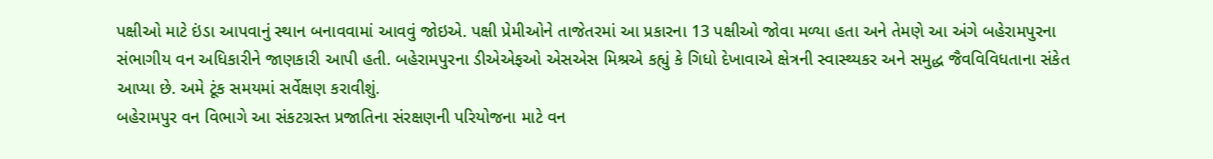પક્ષીઓ માટે ઇંડા આપવાનું સ્થાન બનાવવામાં આવવું જોઇએ. પક્ષી પ્રેમીઓને તાજેતરમાં આ પ્રકારના 13 પક્ષીઓ જોવા મળ્યા હતા અને તેમણે આ અંગે બહેરામપુરના સંભાગીય વન અધિકારીને જાણકારી આપી હતી. બહેરામપુરના ડીએએફઓ એસએસ મિશ્રએ કહ્યું કે ગિધો દેખાવાએ ક્ષેત્રની સ્વાસ્થ્યકર અને સમુદ્ધ જૈવવિવિધતાના સંકેત આપ્યા છે. અમે ટૂંક સમયમાં સર્વેક્ષણ કરાવીશું.
બહેરામપુર વન વિભાગે આ સંકટગ્રસ્ત પ્રજાતિના સંરક્ષણની પરિયોજના માટે વન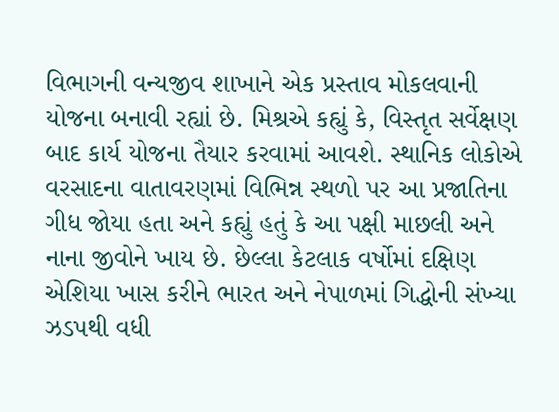વિભાગની વન્યજીવ શાખાને એક પ્રસ્તાવ મોકલવાની યોજના બનાવી રહ્યાં છે. મિશ્રએ કહ્યું કે, વિસ્તૃત સર્વેક્ષણ બાદ કાર્ય યોજના તૈયાર કરવામાં આવશે. સ્થાનિક લોકોએ વરસાદના વાતાવરણમાં વિભિન્ન સ્થળો પર આ પ્રજાતિના ગીધ જોયા હતા અને કહ્યું હતું કે આ પક્ષી માછલી અને નાના જીવોને ખાય છે. છેલ્લા કેટલાક વર્ષોમાં દક્ષિણ એશિયા ખાસ કરીને ભારત અને નેપાળમાં ગિદ્ધોની સંખ્યા ઝડપથી વધી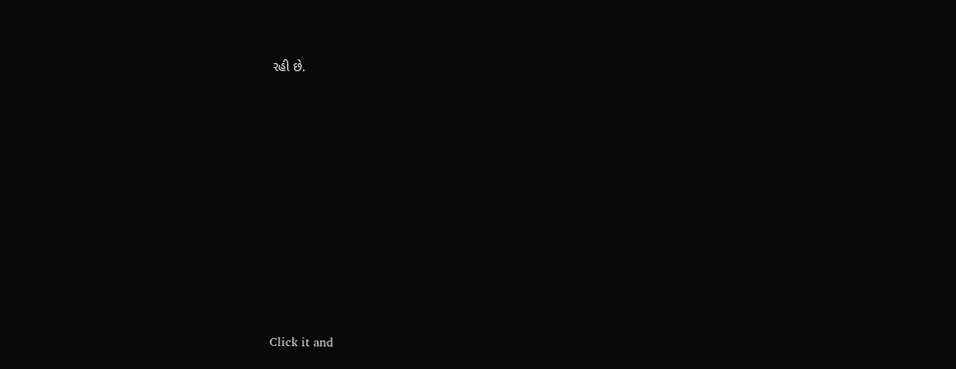રહી છે.












Click it and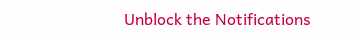Unblock the Notifications